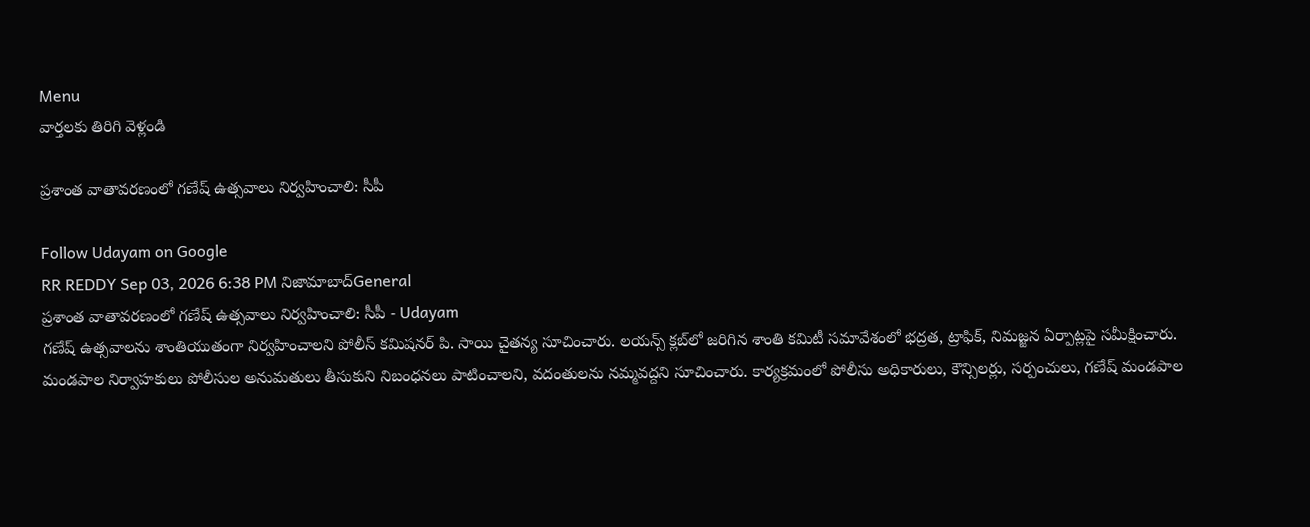Menu
వార్తలకు తిరిగి వెళ్లండి

ప్రశాంత వాతావరణంలో గణేష్ ఉత్సవాలు నిర్వహించాలి: సీపీ

Follow Udayam on Google
RR REDDY Sep 03, 2026 6:38 PM నిజామాబాద్General
ప్రశాంత వాతావరణంలో గణేష్ ఉత్సవాలు నిర్వహించాలి: సీపీ - Udayam
గణేష్ ఉత్సవాలను శాంతియుతంగా నిర్వహించాలని పోలీస్ కమిషనర్ పి. సాయి చైతన్య సూచించారు. లయన్స్ క్లబ్‌లో జరిగిన శాంతి కమిటీ సమావేశంలో భద్రత, ట్రాఫిక్, నిమజ్జన ఏర్పాట్లపై సమీక్షించారు. మండపాల నిర్వాహకులు పోలీసుల అనుమతులు తీసుకుని నిబంధనలు పాటించాలని, వదంతులను నమ్మవద్దని సూచించారు. కార్యక్రమంలో పోలీసు అధికారులు, కౌన్సిలర్లు, సర్పంచులు, గణేష్ మండపాల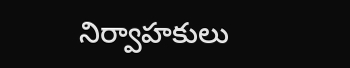నిర్వాహకులు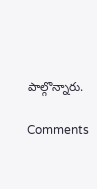పాల్గొన్నారు.

Comments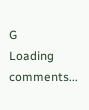G
Loading comments...